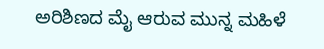ಅರಿಶಿಣದ ಮೈ ಆರುವ ಮುನ್ನ ಮಹಿಳೆ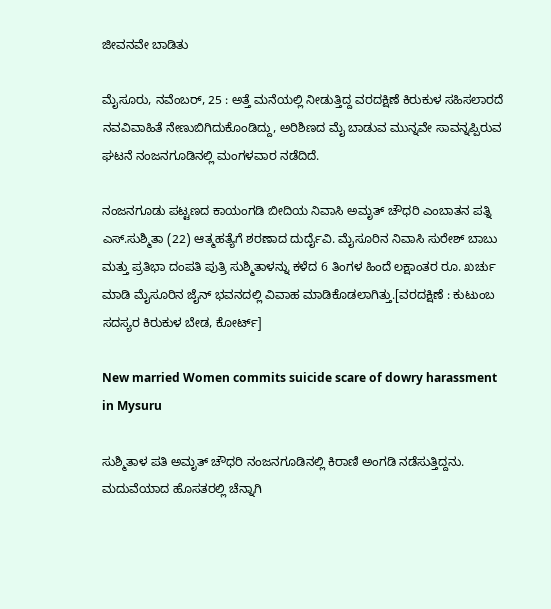ಜೀವನವೇ ಬಾಡಿತು

ಮೈಸೂರು, ನವೆಂಬರ್, 25 : ಅತ್ತೆ ಮನೆಯಲ್ಲಿ ನೀಡುತ್ತಿದ್ದ ವರದಕ್ಷಿಣೆ ಕಿರುಕುಳ ಸಹಿಸಲಾರದೆ ನವವಿವಾಹಿತೆ ನೇಣುಬಿಗಿದುಕೊಂಡಿದ್ದು, ಅರಿಶಿಣದ ಮೈ ಬಾಡುವ ಮುನ್ನವೇ ಸಾವನ್ನಪ್ಪಿರುವ ಘಟನೆ ನಂಜನಗೂಡಿನಲ್ಲಿ ಮಂಗಳವಾರ ನಡೆದಿದೆ.

ನಂಜನಗೂಡು ಪಟ್ಟಣದ ಕಾಯಂಗಡಿ ಬೀದಿಯ ನಿವಾಸಿ ಅಮೃತ್ ಚೌಧರಿ ಎಂಬಾತನ ಪತ್ನಿ ಎಸ್.ಸುಶ್ಮಿತಾ (22) ಆತ್ಮಹತ್ಯೆಗೆ ಶರಣಾದ ದುರ್ದೈವಿ. ಮೈಸೂರಿನ ನಿವಾಸಿ ಸುರೇಶ್ ಬಾಬು ಮತ್ತು ಪ್ರತಿಭಾ ದಂಪತಿ ಪುತ್ರಿ ಸುಶ್ಮಿತಾಳನ್ನು ಕಳೆದ 6 ತಿಂಗಳ ಹಿಂದೆ ಲಕ್ಷಾಂತರ ರೂ. ಖರ್ಚು ಮಾಡಿ ಮೈಸೂರಿನ ಜೈನ್ ಭವನದಲ್ಲಿ ವಿವಾಹ ಮಾಡಿಕೊಡಲಾಗಿತ್ತು.[ವರದಕ್ಷಿಣೆ : ಕುಟುಂಬ ಸದಸ್ಯರ ಕಿರುಕುಳ ಬೇಡ, ಕೋರ್ಟ್]

New married Women commits suicide scare of dowry harassment in Mysuru

ಸುಶ್ಮಿತಾಳ ಪತಿ ಅಮೃತ್ ಚೌಧರಿ ನಂಜನಗೂಡಿನಲ್ಲಿ ಕಿರಾಣಿ ಅಂಗಡಿ ನಡೆಸುತ್ತಿದ್ದನು. ಮದುವೆಯಾದ ಹೊಸತರಲ್ಲಿ ಚೆನ್ನಾಗಿ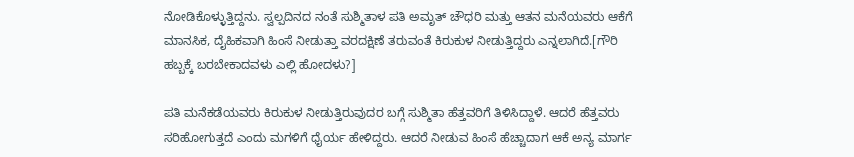ನೋಡಿಕೊಳ್ಳುತ್ತಿದ್ದನು. ಸ್ವಲ್ಪದಿನದ ನಂತೆ ಸುಶ್ಮಿತಾಳ ಪತಿ ಅಮೃತ್ ಚೌಧರಿ ಮತ್ತು ಆತನ ಮನೆಯವರು ಆಕೆಗೆ ಮಾನಸಿಕ, ದೈಹಿಕವಾಗಿ ಹಿಂಸೆ ನೀಡುತ್ತಾ ವರದಕ್ಷಿಣೆ ತರುವಂತೆ ಕಿರುಕುಳ ನೀಡುತ್ತಿದ್ದರು ಎನ್ನಲಾಗಿದೆ.[ಗೌರಿ ಹಬ್ಬಕ್ಕೆ ಬರಬೇಕಾದವಳು ಎಲ್ಲಿ ಹೋದಳು?]

ಪತಿ ಮನೆಕಡೆಯವರು ಕಿರುಕುಳ ನೀಡುತ್ತಿರುವುದರ ಬಗ್ಗೆ ಸುಶ್ಮಿತಾ ಹೆತ್ತವರಿಗೆ ತಿಳಿಸಿದ್ದಾಳೆ. ಆದರೆ ಹೆತ್ತವರು ಸರಿಹೋಗುತ್ತದೆ ಎಂದು ಮಗಳಿಗೆ ಧೈರ್ಯ ಹೇಳಿದ್ದರು. ಆದರೆ ನೀಡುವ ಹಿಂಸೆ ಹೆಚ್ಚಾದಾಗ ಆಕೆ ಅನ್ಯ ಮಾರ್ಗ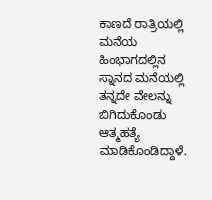ಕಾಣದೆ ರಾತ್ರಿಯಲ್ಲಿ ಮನೆಯ ಹಿಂಭಾಗದಲ್ಲಿನ ಸ್ನಾನದ ಮನೆಯಲ್ಲಿ ತನ್ನದೇ ವೇಲನ್ನು ಬಿಗಿದುಕೊಂಡು ಆತ್ಮಹತ್ಯೆ ಮಾಡಿಕೊಂಡಿದ್ದಾಳೆ.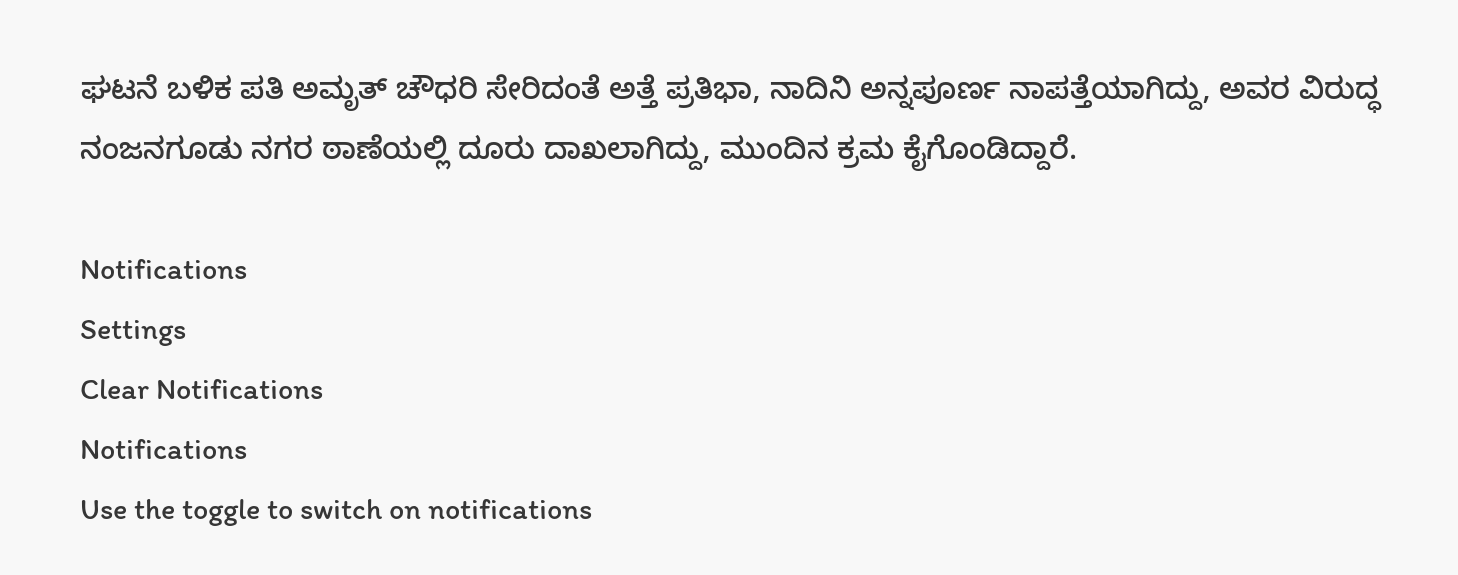ಘಟನೆ ಬಳಿಕ ಪತಿ ಅಮೃತ್ ಚೌಧರಿ ಸೇರಿದಂತೆ ಅತ್ತೆ ಪ್ರತಿಭಾ, ನಾದಿನಿ ಅನ್ನಪೂರ್ಣ ನಾಪತ್ತೆಯಾಗಿದ್ದು, ಅವರ ವಿರುದ್ಧ ನಂಜನಗೂಡು ನಗರ ಠಾಣೆಯಲ್ಲಿ ದೂರು ದಾಖಲಾಗಿದ್ದು, ಮುಂದಿನ ಕ್ರಮ ಕೈಗೊಂಡಿದ್ದಾರೆ.

Notifications
Settings
Clear Notifications
Notifications
Use the toggle to switch on notifications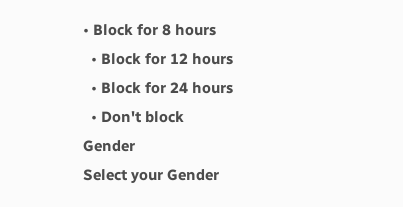• Block for 8 hours
  • Block for 12 hours
  • Block for 24 hours
  • Don't block
Gender
Select your Gender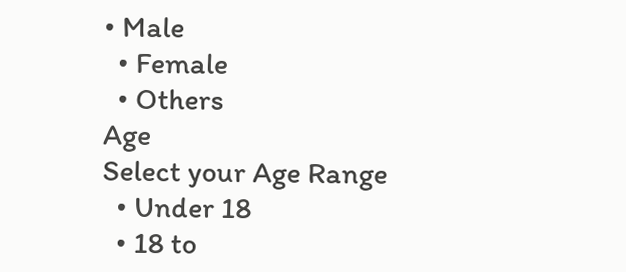• Male
  • Female
  • Others
Age
Select your Age Range
  • Under 18
  • 18 to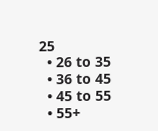25
  • 26 to 35
  • 36 to 45
  • 45 to 55
  • 55+